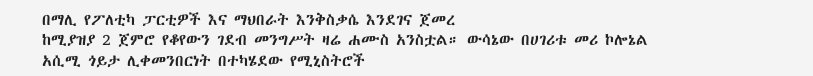በማሊ የፖለቲካ ፓርቲዎች እና ማህበራት እንቅስቃሴ እንደገና ጀመረ
ከሚያዝያ 2 ጀምሮ የቆየውን ገደብ መንግሥት ዛሬ ሐሙስ አንስቷል። ውሳኔው በሀገሪቱ መሪ ኮሎኔል አሲሚ ጎይታ ሊቀመንበርነት በተካሄደው የሚኒስትሮች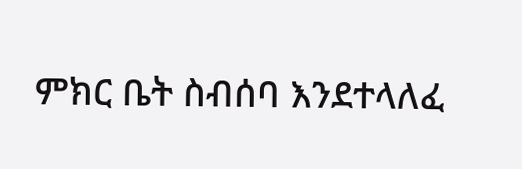ምክር ቤት ስብሰባ እንደተላለፈ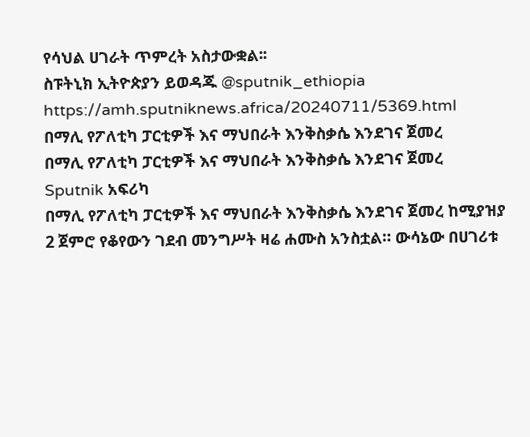የሳህል ሀገራት ጥምረት አስታውቋል፡፡
ስፑትኒክ ኢትዮጵያን ይወዳጁ @sputnik_ethiopia
https://amh.sputniknews.africa/20240711/5369.html
በማሊ የፖለቲካ ፓርቲዎች እና ማህበራት እንቅስቃሴ እንደገና ጀመረ
በማሊ የፖለቲካ ፓርቲዎች እና ማህበራት እንቅስቃሴ እንደገና ጀመረ
Sputnik አፍሪካ
በማሊ የፖለቲካ ፓርቲዎች እና ማህበራት እንቅስቃሴ እንደገና ጀመረ ከሚያዝያ 2 ጀምሮ የቆየውን ገደብ መንግሥት ዛሬ ሐሙስ አንስቷል። ውሳኔው በሀገሪቱ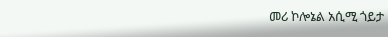መሪ ኮሎኔል አሲሚ ጎይታ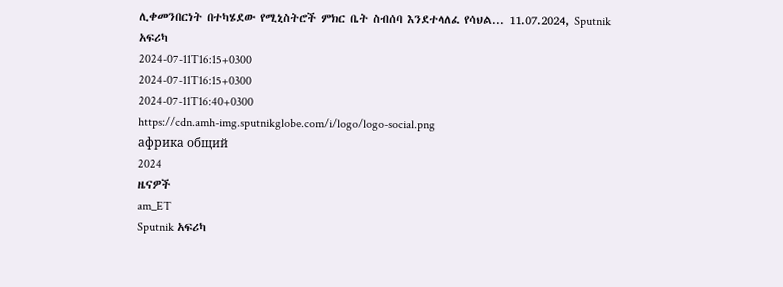ሊቀመንበርነት በተካሄደው የሚኒስትሮች ምክር ቤት ስብሰባ እንደተላለፈ የሳህል... 11.07.2024, Sputnik አፍሪካ
2024-07-11T16:15+0300
2024-07-11T16:15+0300
2024-07-11T16:40+0300
https://cdn.amh-img.sputnikglobe.com/i/logo/logo-social.png
африка общий
2024
ዜናዎች
am_ET
Sputnik አፍሪካ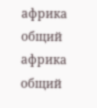африка общий
африка общий